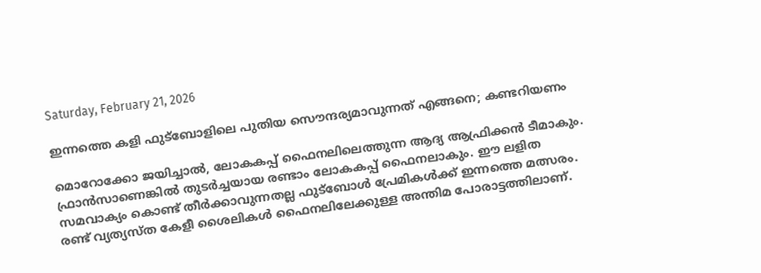Saturday, February 21, 2026

ഇന്നത്തെ കളി ഫുട്ബോളിലെ പുതിയ സൌന്ദര്യമാവുന്നത് എങ്ങനെ; കണ്ടറിയണം

മൊറോക്കോ ജയിച്ചാല്‍, ലോകകപ്പ് ഫൈനലിലെത്തുന്ന ആദ്യ ആഫ്രിക്കന്‍ ടീമാകും. ഫ്രാന്‍സാണെങ്കില്‍ തുടര്‍ച്ചയായ രണ്ടാം ലോകകപ്പ് ഫൈനലാകും. ഈ ലളിത സമവാക്യം കൊണ്ട് തീർക്കാവുന്നതല്ല ഫുട്ബോൾ പ്രേമികൾക്ക് ഇന്നത്തെ മത്സരം. രണ്ട് വ്യത്യസ്ത കേളീ ശൈലികൾ ഫൈനലിലേക്കുള്ള അന്തിമ പോരാട്ടത്തിലാണ്.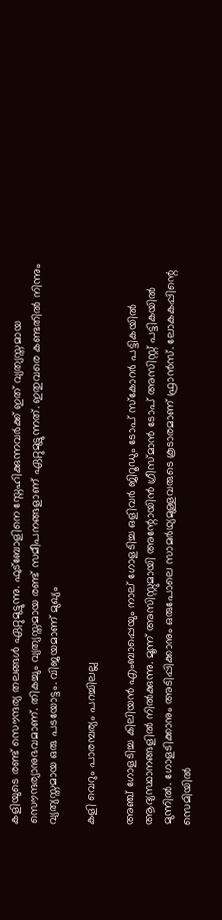കളിയുടെ രണ്ട് സൌന്ദര്യ തലങ്ങൾ ഏറ്റുമുട്ടുന്നു. ഫുട്ബോളിനെ സ്നേഹിക്കുന്നവർക്ക് ഇത് വ്യത്യസ്തമായ സൌന്ദര്യാനുഭവമാണ്. തികച്ചും വ്യത്യസ്തമായ രണ്ട് സമീപനങ്ങളാണ് ഏറ്റുമുട്ടുന്നത്. ഇതുവരെ കണ്ടതിൽ നിന്നും വ്യത്യസ്തമായ ഒരു പടയോട്ടം. വിജയമാണ് മുഖ്യം

കളി വെറും പാരമ്പര്യം പറച്ചിലല്ല

അഞ്ച് ഗോളടിച്ച കിലിയന്‍ എംബാപ്പെയും നാല് ഗോളടിച്ച ഒളിവര്‍ ജിറൂഡും ടോപ് സ്‌കോറര്‍ പട്ടികയില്‍ ആദ്യസ്ഥാനങ്ങളില്‍ നില്‍ക്കുന്നു. മൂന്ന് അസിസ്റ്റുമായി അന്റോയിന്‍ ഗ്രീസ്മാന്‍ ടോപ് അസിസ്റ്റ് പട്ടികയില്‍ മുന്നില്‍. ഗോളടിക്കാനും അടിപ്പിക്കാനും ഒരുപോലെ സാമര്‍ഥ്യമുള്ളവരുടെ കൂടാരമാണ് ഫ്രാൻസ്. ലോകകപ്പിന്റെ സെമിയില്‍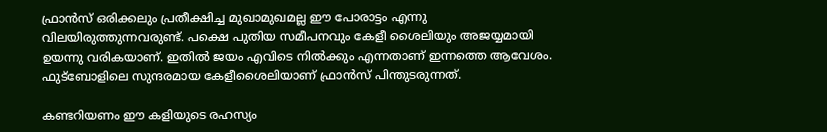ഫ്രാന്‍സ് ഒരിക്കലും പ്രതീക്ഷിച്ച മുഖാമുഖമല്ല ഈ പോരാട്ടം എന്നു വിലയിരുത്തുന്നവരുണ്ട്. പക്ഷെ പുതിയ സമീപനവും കേളീ ശൈലിയും അജയ്യമായി ഉയന്നു വരികയാണ്. ഇതിൽ ജയം എവിടെ നിൽക്കും എന്നതാണ് ഇന്നത്തെ ആവേശം. ഫുട്ബോളിലെ സുന്ദരമായ കേളീശൈലിയാണ് ഫ്രാൻസ് പിന്തുടരുന്നത്.

കണ്ടറിയണം ഈ കളിയുടെ രഹസ്യം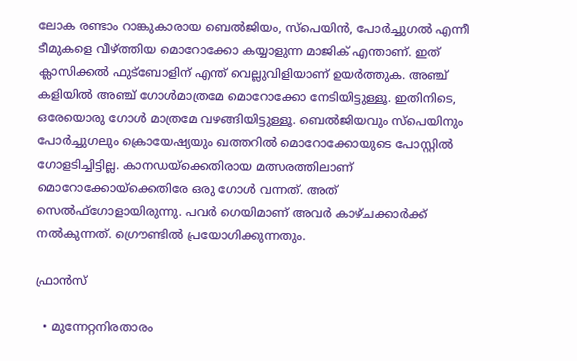ലോക രണ്ടാം റാങ്കുകാരായ ബെല്‍ജിയം, സ്‌പെയിന്‍, പോര്‍ച്ചുഗല്‍ എന്നീ ടീമുകളെ വീഴ്ത്തിയ മൊറോക്കോ കയ്യാളുന്ന മാജിക് എന്താണ്. ഇത് ക്ലാസിക്കൽ ഫുട്ബോളിന് എന്ത് വെല്ലുവിളിയാണ് ഉയർത്തുക. അഞ്ച് കളിയില്‍ അഞ്ച് ഗോള്‍മാത്രമേ മൊറോക്കോ നേടിയിട്ടുള്ളൂ. ഇതിനിടെ, ഒരേയൊരു ഗോള്‍ മാത്രമേ വഴങ്ങിയിട്ടുള്ളൂ. ബെല്‍ജിയവും സ്‌പെയിനും പോര്‍ച്ചുഗലും ക്രൊയേഷ്യയും ഖത്തറില്‍ മൊറോക്കോയുടെ പോസ്റ്റില്‍ ഗോളടിച്ചിട്ടില്ല. കാനഡയ്‌ക്കെതിരായ മത്സരത്തിലാണ് മൊറോക്കോയ്‌ക്കെതിരേ ഒരു ഗോള്‍ വന്നത്. അത് സെല്‍ഫ്‌ഗോളായിരുന്നു. പവർ ഗെയിമാണ് അവർ കാഴ്ചക്കാർക്ക് നൽകുന്നത്. ഗ്രൌണ്ടിൽ പ്രയോഗിക്കുന്നതും.

ഫ്രാന്‍സ്

  • മുന്നേറ്റനിരതാരം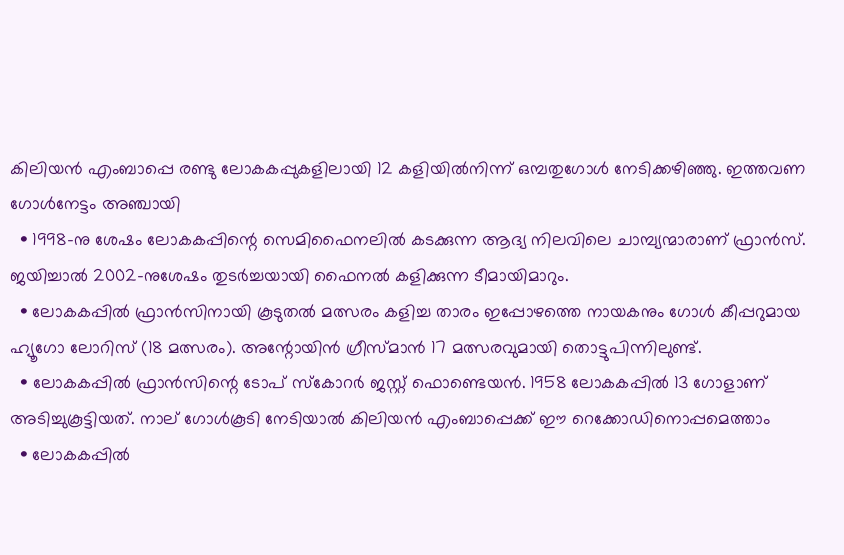കിലിയന്‍ എംബാപ്പെ രണ്ടു ലോകകപ്പുകളിലായി 12 കളിയില്‍നിന്ന് ഒമ്പതുഗോള്‍ നേടിക്കഴിഞ്ഞു. ഇത്തവണ ഗോള്‍നേട്ടം അഞ്ചായി
  • 1998-നു ശേഷം ലോകകപ്പിന്റെ സെമിഫൈനലില്‍ കടക്കുന്ന ആദ്യ നിലവിലെ ചാമ്പ്യന്മാരാണ് ഫ്രാന്‍സ്. ജയിച്ചാല്‍ 2002-നുശേഷം തുടര്‍ച്ചയായി ഫൈനല്‍ കളിക്കുന്ന ടീമായിമാറും.
  • ലോകകപ്പില്‍ ഫ്രാന്‍സിനായി കൂടുതല്‍ മത്സരം കളിച്ച താരം ഇപ്പോഴത്തെ നായകനും ഗോള്‍ കീപ്പറുമായ ഹ്യൂഗോ ലോറിസ് (18 മത്സരം). അന്റോയിന്‍ ഗ്രീസ്മാന്‍ 17 മത്സരവുമായി തൊട്ടുപിന്നിലുണ്ട്.
  • ലോകകപ്പില്‍ ഫ്രാന്‍സിന്റെ ടോപ് സ്‌കോറര്‍ ജസ്റ്റ് ഫൊണ്ടെയന്‍. 1958 ലോകകപ്പില്‍ 13 ഗോളാണ് അടിച്ചുകൂട്ടിയത്. നാല് ഗോള്‍കൂടി നേടിയാല്‍ കിലിയന്‍ എംബാപ്പെക്ക് ഈ റെക്കോഡിനൊപ്പമെത്താം
  • ലോകകപ്പില്‍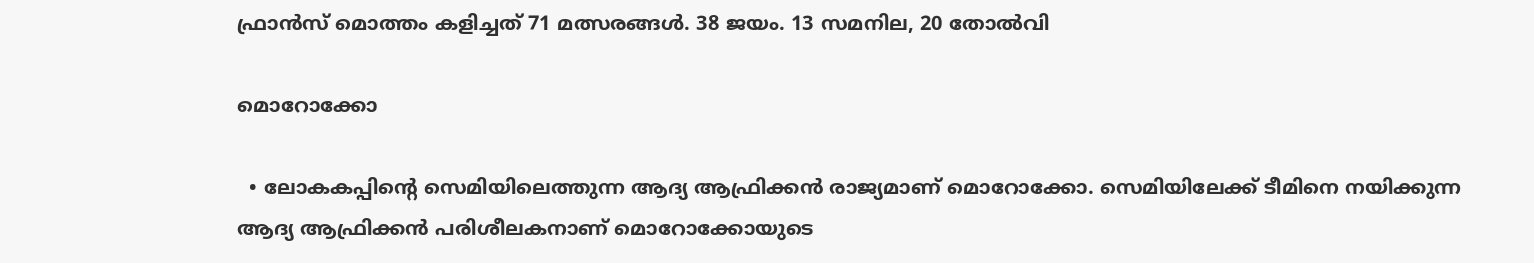ഫ്രാന്‍സ് മൊത്തം കളിച്ചത് 71 മത്സരങ്ങള്‍. 38 ജയം. 13 സമനില, 20 തോല്‍വി

മൊറോക്കോ

  • ലോകകപ്പിന്റെ സെമിയിലെത്തുന്ന ആദ്യ ആഫ്രിക്കന്‍ രാജ്യമാണ് മൊറോക്കോ. സെമിയിലേക്ക് ടീമിനെ നയിക്കുന്ന ആദ്യ ആഫ്രിക്കന്‍ പരിശീലകനാണ് മൊറോക്കോയുടെ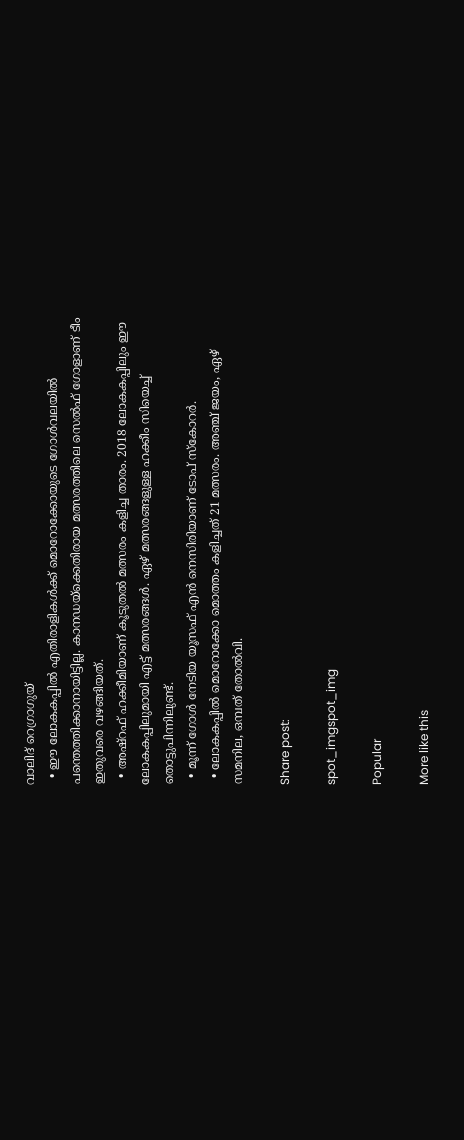വാലിദ് റെഗ്രാഗുയ്
  • ഈ ലോകകപ്പില്‍ എതിരാളികള്‍ക്ക് മൊറോക്കോയുടെ ഗോള്‍വലയില്‍ പന്തെത്തിക്കാനായിട്ടില്ല. കാനഡയ്‌ക്കെതിരായ മത്സരത്തിലെ സെല്‍ഫ് ഗോളാണ് ടീം ഇതുവരെ വഴങ്ങിയത്.
  • അഷ്റഫ് ഹക്കീമിയാണ് കൂടുതല്‍ മത്സരം കളിച്ച താരം. 2018 ലോകകപ്പിലും ഈ ലോകകപ്പിലുമായി എട്ട് മത്സരങ്ങള്‍. ഏഴ് മത്സരങ്ങളുള്ള ഹക്കീം സിയെച്ച് തൊട്ടുപിന്നിലുണ്ട്.
  • മൂന്ന് ഗോള്‍ നേടിയ യൂസഫ് എന്‍ നെസിരിയാണ് ടോപ് സ്‌കോറര്‍.
  • ലോകകപ്പില്‍ മൊറോക്കോ മൊത്തം കളിച്ചത് 21 മത്സരം. അഞ്ച് ജയം, ഏഴ് സമനില, ഒമ്പത് തോല്‍വി.

Share post:

spot_imgspot_img

Popular

More like this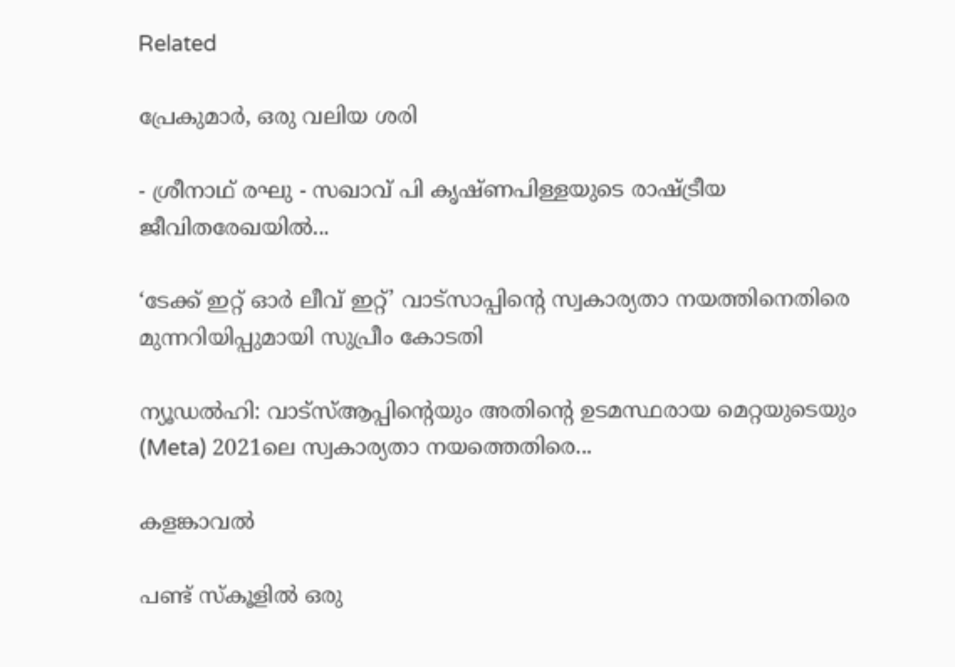Related

പ്രേകുമാർ, ഒരു വലിയ ശരി

- ശ്രീനാഥ് രഘു - സഖാവ് പി കൃഷ്ണപിള്ളയുടെ രാഷ്ട്രീയ ജീവിതരേഖയിൽ...

‘ടേക്ക് ഇറ്റ് ഓർ ലീവ് ഇറ്റ്’ വാട്സാപ്പിന്റെ സ്വകാര്യതാ നയത്തിനെതിരെ മുന്നറിയിപ്പുമായി സുപ്രീം കോടതി

ന്യൂഡൽഹി: വാട്‌സ്ആപ്പിന്റെയും അതിന്റെ ഉടമസ്ഥരായ മെറ്റയുടെയും (Meta) 2021ലെ സ്വകാര്യതാ നയത്തെതിരെ...

കളങ്കാവൽ

പണ്ട് സ്കൂളിൽ ഒരു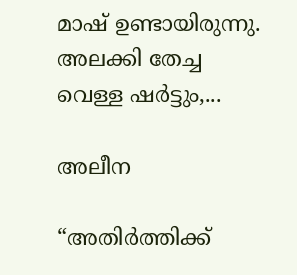മാഷ് ഉണ്ടായിരുന്നു. അലക്കി തേച്ച വെള്ള ഷർട്ടും,...

അലീന

“അതിര്‍ത്തിക്ക്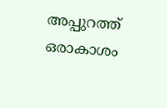അപ്പുറത്ത് ഒരാകാശം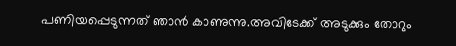പണിയപ്പെടുന്നത് ഞാന്‍ കാണുന്നു.അവിടേക്ക് അടുക്കും തോറും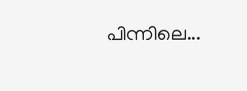പിന്നിലെ...